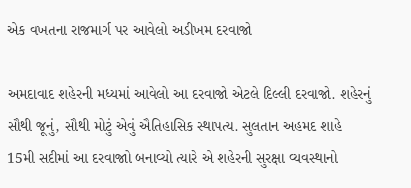એક વખતના રાજમાર્ગ પર આવેલો અડીખમ દરવાજો

અમદાવાદ શહેરની મધ્યમાં આવેલો આ દરવાજો એટલે દિલ્લી દરવાજો. શહેરનું સૌથી જૂનું, સૌથી મોટું એવું ઐતિહાસિક સ્થાપત્ય. સુલતાન અહમદ શાહે 15મી સદીમાં આ દરવાજાો બનાવ્યો ત્યારે એ શહેરની સુરક્ષા વ્યવસ્થાનો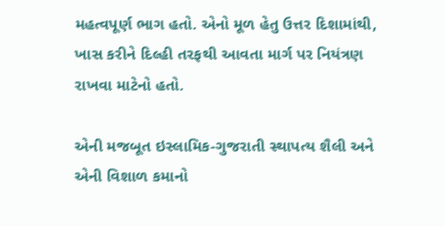મહત્વપૂર્ણ ભાગ હતો. એનો મૂળ હેતુ ઉત્તર દિશામાંથી, ખાસ કરીને દિલ્હી તરફથી આવતા માર્ગ પર નિયંત્રણ રાખવા માટેનો હતો.

એની મજબૂત ઇસ્લામિક-ગુજરાતી સ્થાપત્ય શૈલી અને એની વિશાળ કમાનો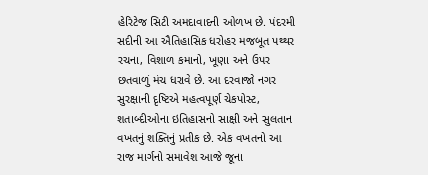હેરિટેજ સિટી અમદાવાદની ઓળખ છે. પંદરમી સદીની આ ઐતિહાસિક ધરોહર મજબૂત પથ્થર રચના, વિશાળ કમાનો, ખૂણા અને ઉપર છતવાળું મંચ ધરાવે છે. આ દરવાજો નગર સુરક્ષાની દૃષ્ટિએ મહત્વપૂર્ણ ચેકપોસ્ટ, શતાબ્દીઓના ઇતિહાસનો સાક્ષી અને સુલતાન વખતનું શક્તિનું પ્રતીક છે. એક વખતનો આ રાજ માર્ગનો સમાવેશ આજે જૂના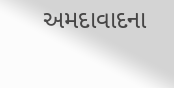અમદાવાદના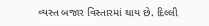વ્યસ્ત બજાર વિસ્તારમાં થાય છે. દિલ્લી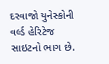દરવાજો યુનેસ્કોની વર્લ્ડ હેરિટેજ સાઇટનો ભાગ છે.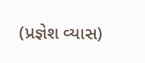(પ્રજ્ઞેશ વ્યાસ)